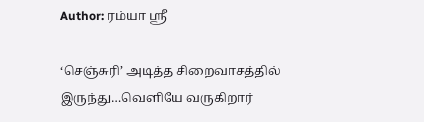Author: ரம்யா ஸ்ரீ

‘செஞ்சுரி’ அடித்த சிறைவாசத்தில் இருந்து…வெளியே வருகிறார்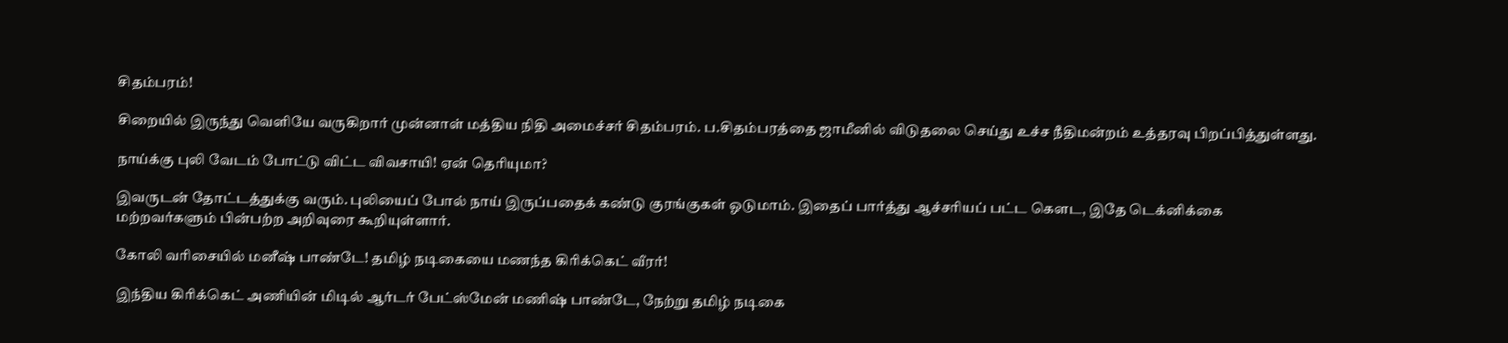சிதம்பரம்!

சிறையில் இருந்து வெளியே வருகிறார் முன்னாள் மத்திய நிதி அமைச்சர் சிதம்பரம். ப.சிதம்பரத்தை ஜாமீனில் விடுதலை செய்து உச்ச நீதிமன்றம் உத்தரவு பிறப்பித்துள்ளது.

நாய்க்கு புலி வேடம் போட்டு விட்ட விவசாயி! ஏன் தெரியுமா?

இவருடன் தோட்டத்துக்கு வரும். புலியைப் போல் நாய் இருப்பதைக் கண்டு குரங்குகள் ஓடுமாம். இதைப் பார்த்து ஆச்சரியப் பட்ட கௌட, இதே டெக்னிக்கை மற்றவர்களும் பின்பற்ற அறிவுரை கூறியுள்ளார்.

கோலி வரிசையில் மனீஷ் பாண்டே! தமிழ் நடிகையை மணந்த கிரிக்கெட் வீரர்!

இந்திய கிரிக்கெட் அணியின் மிடில் ஆர்டர் பேட்ஸ்மேன் மணிஷ் பாண்டே, நேற்று தமிழ் நடிகை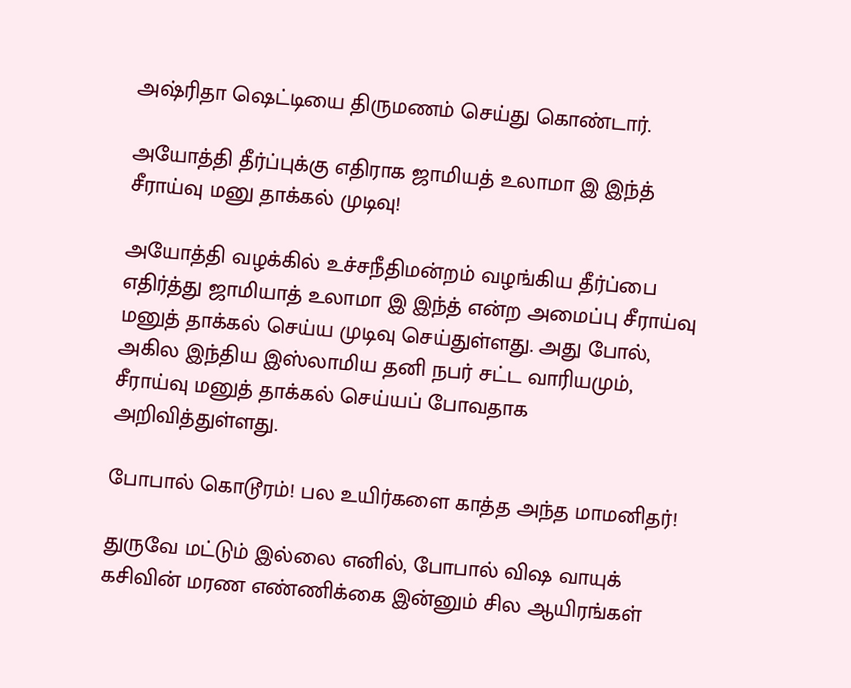அஷ்ரிதா ஷெட்டியை திருமணம் செய்து கொண்டார்.

அயோத்தி தீர்ப்புக்கு எதிராக ஜாமியத் உலாமா இ இந்த் சீராய்வு மனு தாக்கல் முடிவு!

அயோத்தி வழக்கில் உச்சநீதிமன்றம் வழங்கிய தீர்ப்பை எதிர்த்து ஜாமியாத் உலாமா இ இந்த் என்ற அமைப்பு சீராய்வு மனுத் தாக்கல் செய்ய முடிவு செய்துள்ளது. அது போல், அகில இ‌ந்திய இஸ்லாமிய தனி நபர் சட்ட வாரியமும், சீராய்வு மனுத் தாக்கல் செய்யப் போவதாக அறிவித்துள்ளது.

போபால் கொடூரம்! பல உயிர்களை காத்த அந்த மாமனிதர்!

துருவே மட்டும் இல்லை எனில், போபால் விஷ வாயுக் கசிவின் மரண எண்ணிக்கை இன்னும் சில ஆயிரங்கள்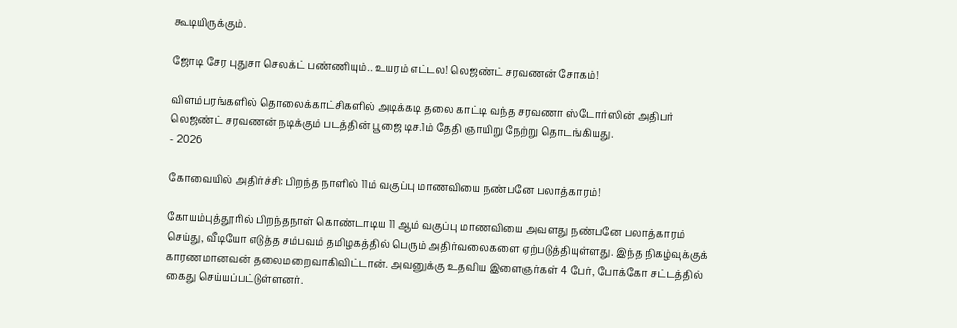கூடியிருக்கும்.

ஜோடி சேர புதுசா செலக்ட் பண்ணியும்.. உயரம் எட்டல! லெஜண்ட் சரவணன் சோகம்!

விளம்பரங்களில் தொலைக்காட்சிகளில் அடிக்கடி தலை காட்டி வந்த சரவணா ஸ்டோர்ஸின் அதிபர் லெஜண்ட் சரவணன் நடிக்கும் படத்தின் பூஜை டிச.1ம் தேதி ஞாயிறு நேற்று தொடங்கியது.
- 2026

கோவையில் அதிர்ச்சி: பிறந்த நாளில் 11ம் வகுப்பு மாணவியை நண்பனே பலாத்காரம்!

கோயம்புத்தூரில் பிறந்தநாள் கொண்டாடிய 11 ஆம் வகுப்பு மாணவியை அவளது நண்பனே பலாத்காரம் செய்து, வீடியோ எடுத்த சம்பவம் தமிழகத்தில் பெரும் அதிர்வலைகளை ஏற்படுத்தியுள்ளது. இந்த நிகழ்வுக்குக் காரணமானவன் தலைமறைவாகிவிட்டான். அவனுக்கு உதவிய இளைஞர்கள் 4 பேர், போக்கோ சட்டத்தில் கைது செய்யப்பட்டுள்ளனர்.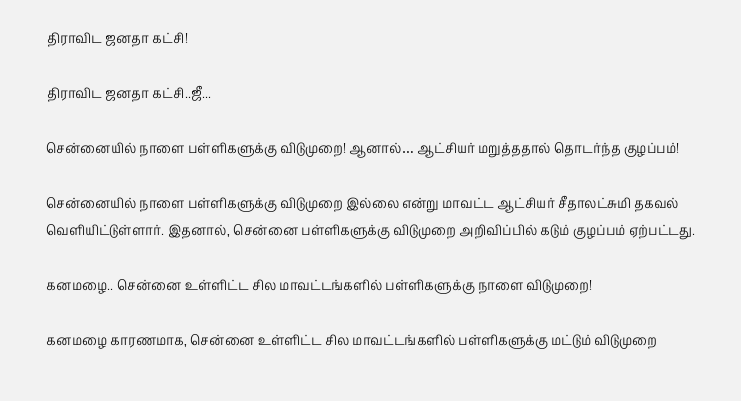திராவிட ஜனதா கட்சி!

திராவிட ஜனதா கட்சி..ஜீ...

சென்னையில் நாளை பள்ளிகளுக்கு விடுமுறை! ஆனால்… ஆட்சியர் மறுத்ததால் தொடர்ந்த குழப்பம்!

சென்னையில் நாளை பள்ளிகளுக்கு விடுமுறை இல்லை என்று மாவட்ட ஆட்சியர் சீதாலட்சுமி தகவல் வெளியிட்டுள்ளார். இதனால், சென்னை பள்ளிகளுக்கு விடுமுறை அறிவிப்பில் கடும் குழப்பம் ஏற்பட்டது.

கனமழை.. சென்னை உள்ளிட்ட சில மாவட்டங்களில் பள்ளிகளுக்கு நாளை விடுமுறை!

கனமழை காரணமாக, சென்னை உள்ளிட்ட சில மாவட்டங்களில் பள்ளிகளுக்கு மட்டும் விடுமுறை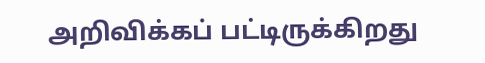அறிவிக்கப் பட்டிருக்கிறது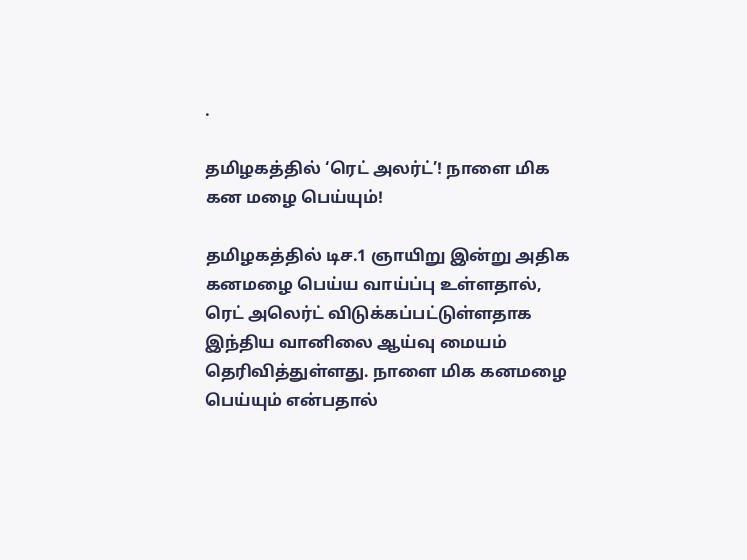.

தமிழகத்தில் ‘ரெட் அலர்ட்’! நாளை மிக கன மழை பெய்யும்!

தமிழகத்தில் டிச.1 ஞாயிறு இன்று அதிக கனமழை பெய்ய வாய்ப்பு உள்ளதால், ரெட் அலெர்ட் விடுக்கப்பட்டுள்ளதாக இந்திய வானிலை ஆய்வு மையம் தெரிவித்துள்ளது. நாளை மிக கனமழை பெய்யும் என்பதால்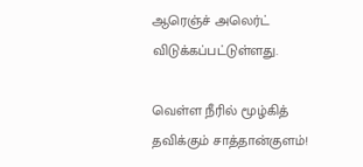ஆரெஞ்ச் அலெர்ட் விடுக்கப்பட்டுள்ளது.

வெள்ள நீரில் மூழ்கித் தவிக்கும் சாத்தான்குளம்!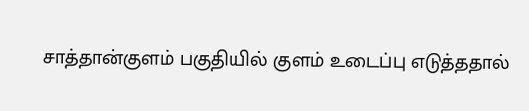சாத்தான்குளம் பகுதியில் குளம் உடைப்பு எடுத்ததால்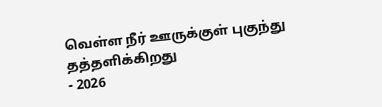வெள்ள நீர் ஊருக்குள் புகுந்து தத்தளிக்கிறது
- 2026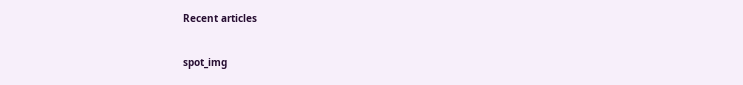Recent articles

spot_img